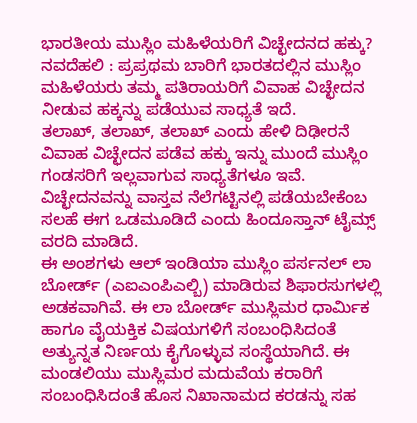ಭಾರತೀಯ ಮುಸ್ಲಿಂ ಮಹಿಳೆಯರಿಗೆ ವಿಚ್ಛೇದನದ ಹಕ್ಕು?
ನವದೆಹಲಿ : ಪ್ರಪ್ರಥಮ ಬಾರಿಗೆ ಭಾರತದಲ್ಲಿನ ಮುಸ್ಲಿಂ ಮಹಿಳೆಯರು ತಮ್ಮ ಪತಿರಾಯರಿಗೆ ವಿವಾಹ ವಿಚ್ಛೇದನ ನೀಡುವ ಹಕ್ಕನ್ನು ಪಡೆಯುವ ಸಾಧ್ಯತೆ ಇದೆ.
ತಲಾಖ್, ತಲಾಖ್, ತಲಾಖ್ ಎಂದು ಹೇಳಿ ದಿಢೀರನೆ ವಿವಾಹ ವಿಚ್ಛೇದನ ಪಡೆವ ಹಕ್ಕು ಇನ್ನು ಮುಂದೆ ಮುಸ್ಲಿಂ ಗಂಡಸರಿಗೆ ಇಲ್ಲವಾಗುವ ಸಾಧ್ಯತೆಗಳೂ ಇವೆ. ವಿಚ್ಛೇದನವನ್ನು ವಾಸ್ತವ ನೆಲೆಗಟ್ಟಿನಲ್ಲಿ ಪಡೆಯಬೇಕೆಂಬ ಸಲಹೆ ಈಗ ಒಡಮೂಡಿದೆ ಎಂದು ಹಿಂದೂಸ್ತಾನ್ ಟೈಮ್ಸ್ ವರದಿ ಮಾಡಿದೆ.
ಈ ಅಂಶಗಳು ಆಲ್ ಇಂಡಿಯಾ ಮುಸ್ಲಿಂ ಪರ್ಸನಲ್ ಲಾ ಬೋರ್ಡ್ (ಎಐಎಂಪಿಎಲ್ಬಿ) ಮಾಡಿರುವ ಶಿಫಾರಸುಗಳಲ್ಲಿ ಅಡಕವಾಗಿವೆ. ಈ ಲಾ ಬೋರ್ಡ್ ಮುಸ್ಲಿಮರ ಧಾರ್ಮಿಕ ಹಾಗೂ ವೈಯಕ್ತಿಕ ವಿಷಯಗಳಿಗೆ ಸಂಬಂಧಿಸಿದಂತೆ ಅತ್ಯುನ್ನತ ನಿರ್ಣಯ ಕೈಗೊಳ್ಳುವ ಸಂಸ್ಥೆಯಾಗಿದೆ. ಈ ಮಂಡಲಿಯು ಮುಸ್ಲಿಮರ ಮದುವೆಯ ಕರಾರಿಗೆ ಸಂಬಂಧಿಸಿದಂತೆ ಹೊಸ ನಿಖಾನಾಮದ ಕರಡನ್ನು ಸಹ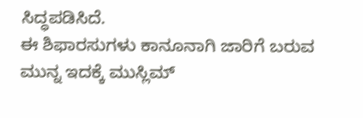ಸಿದ್ಧಪಡಿಸಿದೆ.
ಈ ಶಿಫಾರಸುಗಳು ಕಾನೂನಾಗಿ ಜಾರಿಗೆ ಬರುವ ಮುನ್ನ ಇದಕ್ಕೆ ಮುಸ್ಲಿಮ್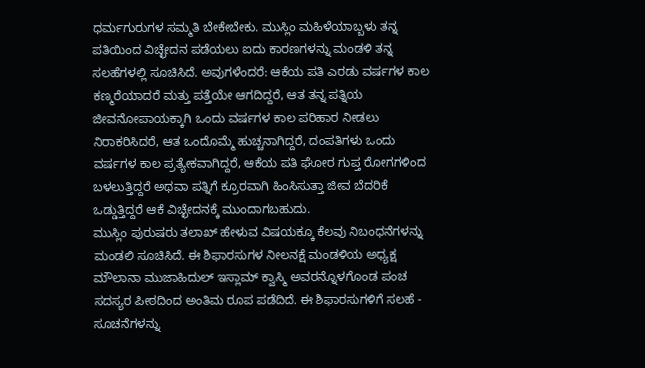ಧರ್ಮಗುರುಗಳ ಸಮ್ಮತಿ ಬೇಕೇಬೇಕು. ಮುಸ್ಲಿಂ ಮಹಿಳೆಯಾಬ್ಬಳು ತನ್ನ ಪತಿಯಿಂದ ವಿಚ್ಛೇದನ ಪಡೆಯಲು ಐದು ಕಾರಣಗಳನ್ನು ಮಂಡಳಿ ತನ್ನ ಸಲಹೆಗಳಲ್ಲಿ ಸೂಚಿಸಿದೆ. ಅವುಗಳೆಂದರೆ: ಆಕೆಯ ಪತಿ ಎರಡು ವರ್ಷಗಳ ಕಾಲ ಕಣ್ಮರೆಯಾದರೆ ಮತ್ತು ಪತ್ತೆಯೇ ಆಗದಿದ್ದರೆ, ಆತ ತನ್ನ ಪತ್ನಿಯ ಜೀವನೋಪಾಯಕ್ಕಾಗಿ ಒಂದು ವರ್ಷಗಳ ಕಾಲ ಪರಿಹಾರ ನೀಡಲು ನಿರಾಕರಿಸಿದರೆ, ಆತ ಒಂದೊಮ್ಮೆ ಹುಚ್ಚನಾಗಿದ್ದರೆ, ದಂಪತಿಗಳು ಒಂದು ವರ್ಷಗಳ ಕಾಲ ಪ್ರತ್ಯೇಕವಾಗಿದ್ದರೆ, ಆಕೆಯ ಪತಿ ಘೋರ ಗುಪ್ತ ರೋಗಗಳಿಂದ ಬಳಲುತ್ತಿದ್ದರೆ ಅಥವಾ ಪತ್ನಿಗೆ ಕ್ರೂರವಾಗಿ ಹಿಂಸಿಸುತ್ತಾ ಜೀವ ಬೆದರಿಕೆ ಒಡ್ಡುತ್ತಿದ್ದರೆ ಆಕೆ ವಿಚ್ಛೇದನಕ್ಕೆ ಮುಂದಾಗಬಹುದು.
ಮುಸ್ಲಿಂ ಪುರುಷರು ತಲಾಖ್ ಹೇಳುವ ವಿಷಯಕ್ಕೂ ಕೆಲವು ನಿಬಂಧನೆಗಳನ್ನು ಮಂಡಲಿ ಸೂಚಿಸಿದೆ. ಈ ಶಿಫಾರಸುಗಳ ನೀಲನಕ್ಷೆ ಮಂಡಳಿಯ ಅಧ್ಯಕ್ಷ ಮೌಲಾನಾ ಮುಜಾಹಿದುಲ್ ಇಸ್ಲಾಮ್ ಕ್ವಾಸ್ಮಿ ಅವರನ್ನೊಳಗೊಂಡ ಪಂಚ ಸದಸ್ಯರ ಪೀಠದಿಂದ ಅಂತಿಮ ರೂಪ ಪಡೆದಿದೆ. ಈ ಶಿಫಾರಸುಗಳಿಗೆ ಸಲಹೆ - ಸೂಚನೆಗಳನ್ನು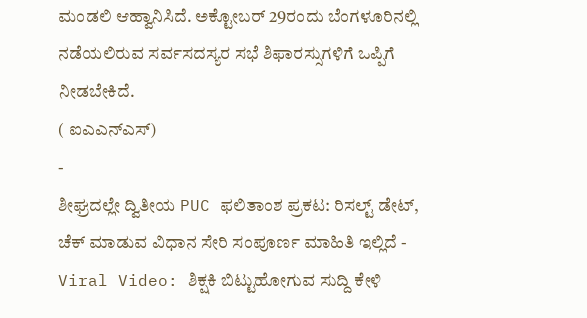ಮಂಡಲಿ ಆಹ್ವಾನಿಸಿದೆ. ಅಕ್ಟೋಬರ್ 29ರಂದು ಬೆಂಗಳೂರಿನಲ್ಲಿ ನಡೆಯಲಿರುವ ಸರ್ವಸದಸ್ಯರ ಸಭೆ ಶಿಫಾರಸ್ಸುಗಳಿಗೆ ಒಪ್ಪಿಗೆ ನೀಡಬೇಕಿದೆ.
( ಐಎಎನ್ಎಸ್)
-
ಶೀಘ್ರದಲ್ಲೇ ದ್ವಿತೀಯ PUC ಫಲಿತಾಂಶ ಪ್ರಕಟ: ರಿಸಲ್ಟ್ ಡೇಟ್, ಚೆಕ್ ಮಾಡುವ ವಿಧಾನ ಸೇರಿ ಸಂಪೂರ್ಣ ಮಾಹಿತಿ ಇಲ್ಲಿದೆ -
Viral Video: ಶಿಕ್ಷಕಿ ಬಿಟ್ಟುಹೋಗುವ ಸುದ್ದಿ ಕೇಳಿ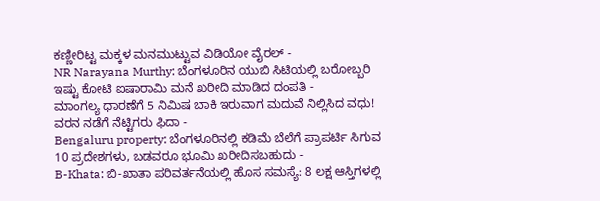ಕಣ್ಣೀರಿಟ್ಟ ಮಕ್ಕಳ ಮನಮುಟ್ಟುವ ವಿಡಿಯೋ ವೈರಲ್ -
NR Narayana Murthy: ಬೆಂಗಳೂರಿನ ಯುಬಿ ಸಿಟಿಯಲ್ಲಿ ಬರೋಬ್ಬರಿ ಇಷ್ಟು ಕೋಟಿ ಐಷಾರಾಮಿ ಮನೆ ಖರೀದಿ ಮಾಡಿದ ದಂಪತಿ -
ಮಾಂಗಲ್ಯ ಧಾರಣೆಗೆ 5 ನಿಮಿಷ ಬಾಕಿ ಇರುವಾಗ ಮದುವೆ ನಿಲ್ಲಿಸಿದ ವಧು! ವರನ ನಡೆಗೆ ನೆಟ್ಟಿಗರು ಫಿದಾ -
Bengaluru property: ಬೆಂಗಳೂರಿನಲ್ಲಿ ಕಡಿಮೆ ಬೆಲೆಗೆ ಪ್ರಾಪರ್ಟಿ ಸಿಗುವ 10 ಪ್ರದೇಶಗಳು, ಬಡವರೂ ಭೂಮಿ ಖರೀದಿಸಬಹುದು -
B-Khata: ಬಿ-ಖಾತಾ ಪರಿವರ್ತನೆಯಲ್ಲಿ ಹೊಸ ಸಮಸ್ಯೆ: 8 ಲಕ್ಷ ಆಸ್ತಿಗಳಲ್ಲಿ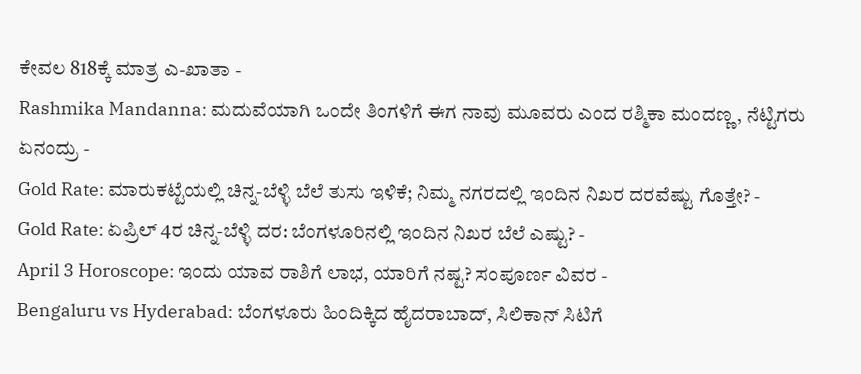ಕೇವಲ 818ಕ್ಕೆ ಮಾತ್ರ ಎ-ಖಾತಾ -
Rashmika Mandanna: ಮದುವೆಯಾಗಿ ಒಂದೇ ತಿಂಗಳಿಗೆ ಈಗ ನಾವು ಮೂವರು ಎಂದ ರಶ್ಮಿಕಾ ಮಂದಣ್ಣ, ನೆಟ್ಟಿಗರು ಏನಂದ್ರು -
Gold Rate: ಮಾರುಕಟ್ಟೆಯಲ್ಲಿ ಚಿನ್ನ-ಬೆಳ್ಳಿ ಬೆಲೆ ತುಸು ಇಳಿಕೆ; ನಿಮ್ಮ ನಗರದಲ್ಲಿ ಇಂದಿನ ನಿಖರ ದರವೆಷ್ಟು ಗೊತ್ತೇ? -
Gold Rate: ಏಪ್ರಿಲ್ 4ರ ಚಿನ್ನ-ಬೆಳ್ಳಿ ದರ: ಬೆಂಗಳೂರಿನಲ್ಲಿ ಇಂದಿನ ನಿಖರ ಬೆಲೆ ಎಷ್ಟು? -
April 3 Horoscope: ಇಂದು ಯಾವ ರಾಶಿಗೆ ಲಾಭ, ಯಾರಿಗೆ ನಷ್ಟ? ಸಂಪೂರ್ಣ ವಿವರ -
Bengaluru vs Hyderabad: ಬೆಂಗಳೂರು ಹಿಂದಿಕ್ಕಿದ ಹೈದರಾಬಾದ್, ಸಿಲಿಕಾನ್ ಸಿಟಿಗೆ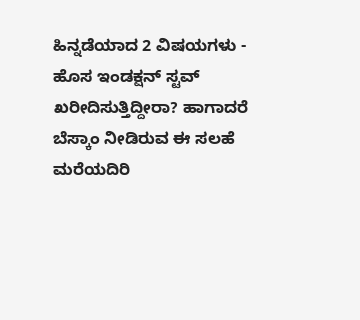ಹಿನ್ನಡೆಯಾದ 2 ವಿಷಯಗಳು -
ಹೊಸ ಇಂಡಕ್ಷನ್ ಸ್ಟವ್ ಖರೀದಿಸುತ್ತಿದ್ದೀರಾ? ಹಾಗಾದರೆ ಬೆಸ್ಕಾಂ ನೀಡಿರುವ ಈ ಸಲಹೆ ಮರೆಯದಿರಿ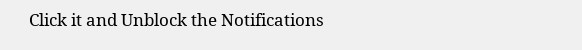Click it and Unblock the Notifications